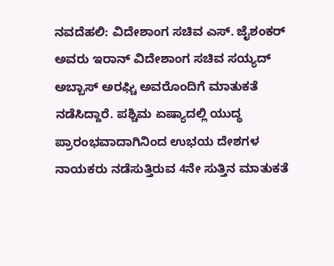ನವದೆಹಲಿ: ವಿದೇಶಾಂಗ ಸಚಿವ ಎಸ್. ಜೈಶಂಕರ್ ಅವರು ಇರಾನ್ ವಿದೇಶಾಂಗ ಸಚಿವ ಸಯ್ಯದ್ ಅಬ್ಬಾಸ್ ಅರಘ್ಚಿ ಅವರೊಂದಿಗೆ ಮಾತುಕತೆ ನಡೆಸಿದ್ದಾರೆ. ಪಶ್ಚಿಮ ಏಷ್ಯಾದಲ್ಲಿ ಯುದ್ಧ ಪ್ರಾರಂಭವಾದಾಗಿನಿಂದ ಉಭಯ ದೇಶಗಳ ನಾಯಕರು ನಡೆಸುತ್ತಿರುವ 4ನೇ ಸುತ್ತಿನ ಮಾತುಕತೆ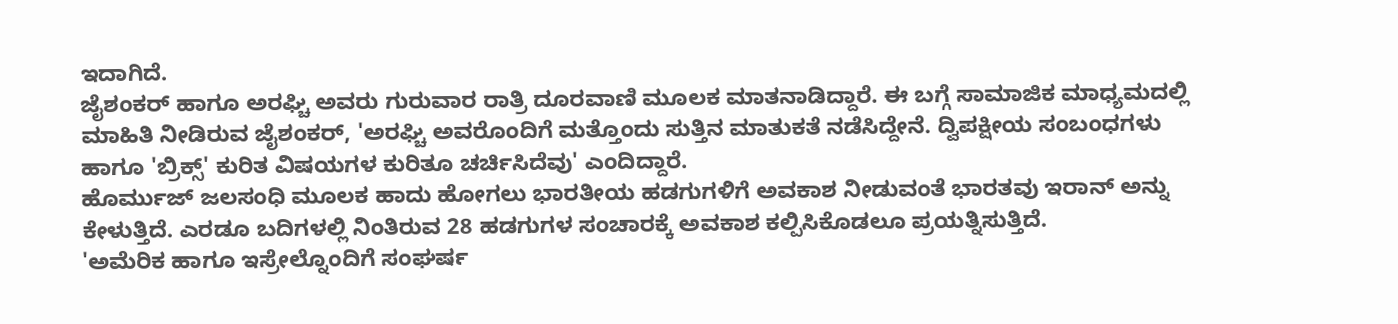ಇದಾಗಿದೆ.
ಜೈಶಂಕರ್ ಹಾಗೂ ಅರಘ್ಚಿ ಅವರು ಗುರುವಾರ ರಾತ್ರಿ ದೂರವಾಣಿ ಮೂಲಕ ಮಾತನಾಡಿದ್ದಾರೆ. ಈ ಬಗ್ಗೆ ಸಾಮಾಜಿಕ ಮಾಧ್ಯಮದಲ್ಲಿ ಮಾಹಿತಿ ನೀಡಿರುವ ಜೈಶಂಕರ್, 'ಅರಘ್ಚಿ ಅವರೊಂದಿಗೆ ಮತ್ತೊಂದು ಸುತ್ತಿನ ಮಾತುಕತೆ ನಡೆಸಿದ್ದೇನೆ. ದ್ವಿಪಕ್ಷೀಯ ಸಂಬಂಧಗಳು ಹಾಗೂ 'ಬ್ರಿಕ್ಸ್' ಕುರಿತ ವಿಷಯಗಳ ಕುರಿತೂ ಚರ್ಚಿಸಿದೆವು' ಎಂದಿದ್ದಾರೆ.
ಹೊರ್ಮುಜ್ ಜಲಸಂಧಿ ಮೂಲಕ ಹಾದು ಹೋಗಲು ಭಾರತೀಯ ಹಡಗುಗಳಿಗೆ ಅವಕಾಶ ನೀಡುವಂತೆ ಭಾರತವು ಇರಾನ್ ಅನ್ನು ಕೇಳುತ್ತಿದೆ. ಎರಡೂ ಬದಿಗಳಲ್ಲಿ ನಿಂತಿರುವ 28 ಹಡಗುಗಳ ಸಂಚಾರಕ್ಕೆ ಅವಕಾಶ ಕಲ್ಪಿಸಿಕೊಡಲೂ ಪ್ರಯತ್ನಿಸುತ್ತಿದೆ.
'ಅಮೆರಿಕ ಹಾಗೂ ಇಸ್ರೇಲ್ನೊಂದಿಗೆ ಸಂಘರ್ಷ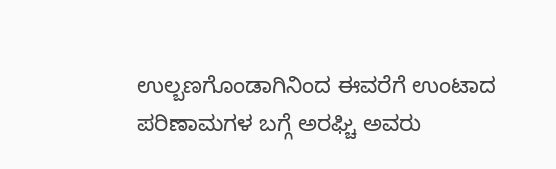ಉಲ್ಬಣಗೊಂಡಾಗಿನಿಂದ ಈವರೆಗೆ ಉಂಟಾದ ಪರಿಣಾಮಗಳ ಬಗ್ಗೆ ಅರಘ್ಚಿ ಅವರು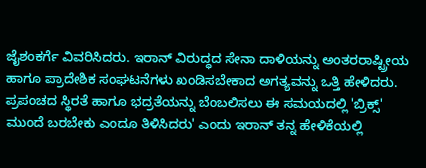ಜೈಶಂಕರ್ಗೆ ವಿವರಿಸಿದರು. ಇರಾನ್ ವಿರುದ್ಧದ ಸೇನಾ ದಾಳಿಯನ್ನು ಅಂತರರಾಷ್ಟ್ರೀಯ ಹಾಗೂ ಪ್ರಾದೇಶಿಕ ಸಂಘಟನೆಗಳು ಖಂಡಿಸಬೇಕಾದ ಅಗತ್ಯವನ್ನು ಒತ್ತಿ ಹೇಳಿದರು. ಪ್ರಪಂಚದ ಸ್ಥಿರತೆ ಹಾಗೂ ಭದ್ರತೆಯನ್ನು ಬೆಂಬಲಿಸಲು ಈ ಸಮಯದಲ್ಲಿ 'ಬ್ರಿಕ್ಸ್' ಮುಂದೆ ಬರಬೇಕು ಎಂದೂ ತಿಳಿಸಿದರು' ಎಂದು ಇರಾನ್ ತನ್ನ ಹೇಳಿಕೆಯಲ್ಲಿ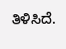ತಿಳಿಸಿದೆ.